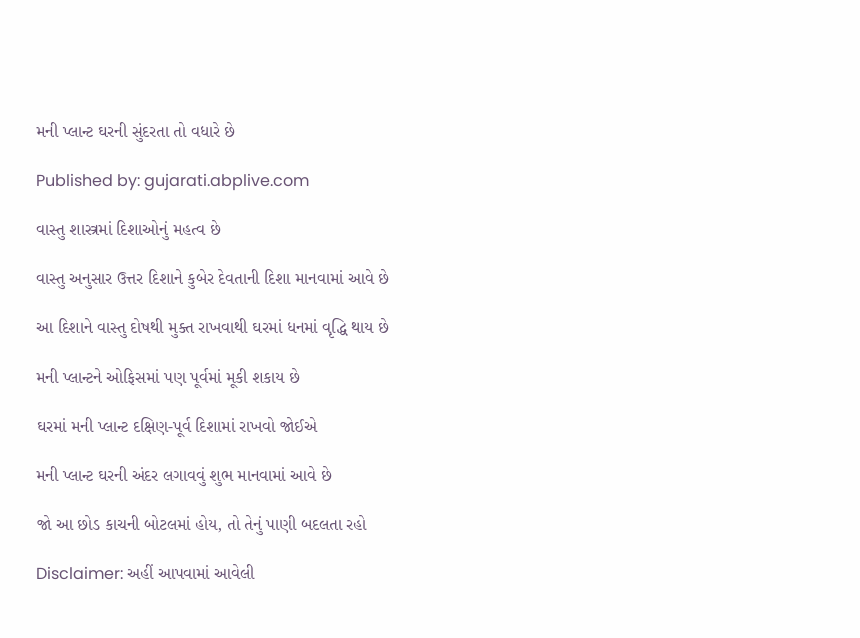મની પ્લાન્ટ ઘરની સુંદરતા તો વધારે છે

Published by: gujarati.abplive.com

વાસ્તુ શાસ્ત્રમાં દિશાઓનું મહત્વ છે

વાસ્તુ અનુસાર ઉત્તર દિશાને કુબેર દેવતાની દિશા માનવામાં આવે છે

આ દિશાને વાસ્તુ દોષથી મુક્ત રાખવાથી ઘરમાં ધનમાં વૃદ્ધિ થાય છે

મની પ્લાન્ટને ઓફિસમાં પણ પૂર્વમાં મૂકી શકાય છે

ઘરમાં મની પ્લાન્ટ દક્ષિણ-પૂર્વ દિશામાં રાખવો જોઈએ

મની પ્લાન્ટ ઘરની અંદર લગાવવું શુભ માનવામાં આવે છે

જો આ છોડ કાચની બોટલમાં હોય, તો તેનું પાણી બદલતા રહો

Disclaimer: અહીં આપવામાં આવેલી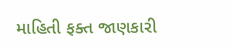માહિતી ફક્ત જાણકારી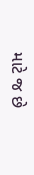માટે જ છે